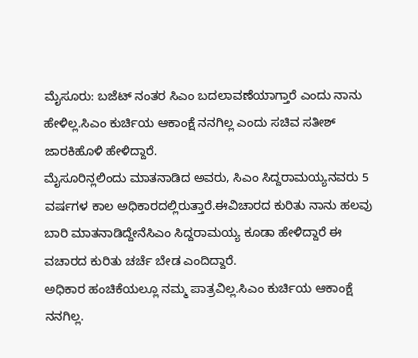ಮೈಸೂರು: ಬಜೆಟ್ ನಂತರ ಸಿಎಂ ಬದಲಾವಣೆಯಾಗ್ತಾರೆ ಎಂದು ನಾನು ಹೇಳಿಲ್ಲ.ಸಿಎಂ ಕುರ್ಚಿಯ ಆಕಾಂಕ್ಷೆ ನನಗಿಲ್ಲ ಎಂದು ಸಚಿವ ಸತೀಶ್ ಜಾರಕಿಹೊಳಿ ಹೇಳಿದ್ದಾರೆ.
ಮೈಸೂರಿನ್ಲಲಿಂದು ಮಾತನಾಡಿದ ಅವರು, ಸಿಎಂ ಸಿದ್ದರಾಮಯ್ಯನವರು 5 ವರ್ಷಗಳ ಕಾಲ ಅಧಿಕಾರದಲ್ಲಿರುತ್ತಾರೆ.ಈವಿಚಾರದ ಕುರಿತು ನಾನು ಹಲವು ಬಾರಿ ಮಾತನಾಡಿದ್ದೇನೆಸಿಎಂ ಸಿದ್ದರಾಮಯ್ಯ ಕೂಡಾ ಹೇಳಿದ್ದಾರೆ ಈ ವಚಾರದ ಕುರಿತು ಚರ್ಚೆ ಬೇಡ ಎಂದಿದ್ದಾರೆ.
ಅಧಿಕಾರ ಹಂಚಿಕೆಯಲ್ಲೂ ನಮ್ಮ ಪಾತ್ರವಿಲ್ಲ.ಸಿಎಂ ಕುರ್ಚಿಯ ಆಕಾಂಕ್ಷೆ ನನಗಿಲ್ಲ.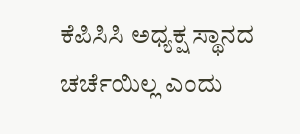ಕೆಪಿಸಿಸಿ ಅಧ್ಯಕ್ಷ ಸ್ಥಾನದ ಚರ್ಚೆಯಿಲ್ಲ ಎಂದು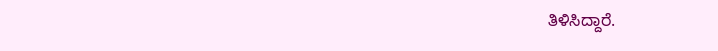ತಿಳಿಸಿದ್ದಾರೆ.